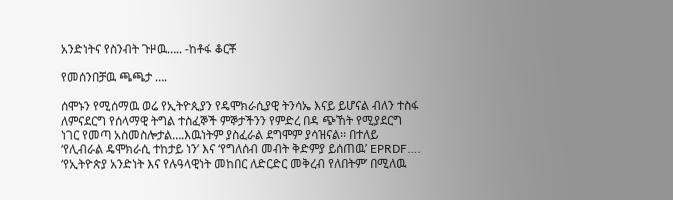አንድነትና የስንብት ጉዞዉ….. -ከቶፋ ቆርቾ

የመሰንበቻዉ ጫጫታ ….

ሰሞኑን የሚሰማዉ ወሬ የኢትዮጲያን የዴሞክራሲያዊ ትንሳኤ እናይ ይሆናል ብለን ተስፋ ለምናደርግ የሰላማዊ ትግል ተስፈኞች ምኞታችንን የምድረ በዳ ጭኸት የሚያደርግ ነገር የመጣ አስመስሎታል….እዉነትም ያስፈራል ደግሞም ያሳዝናል፡፡ በተለይ ‘የሊብራል ዴሞክራሲ ተከታይ ነን’ እና ‘የግለሰብ መብት ቅድምያ ይሰጠዉ’ EPRDF…. ‘የኢትዮጵያ አንድነት እና የሉዓላዊነት መከበር ለድርድር መቅረብ የለበትም’ በሚለዉ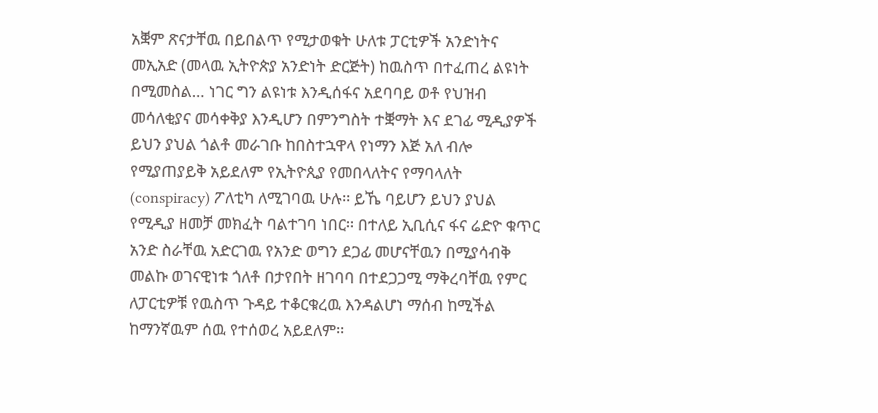አቛም ጽናታቸዉ በይበልጥ የሚታወቁት ሁለቱ ፓርቲዎች አንድነትና መኢአድ (መላዉ ኢትዮጵያ አንድነት ድርጅት) ከዉስጥ በተፈጠረ ልዩነት በሚመስል… ነገር ግን ልዩነቱ እንዲሰፋና አደባባይ ወቶ የህዝብ መሳለቂያና መሳቀቅያ እንዲሆን በምንግስት ተቛማት እና ደገፊ ሚዲያዎች ይህን ያህል ጎልቶ መራገቡ ከበስተኋዋላ የነማን እጅ አለ ብሎ የሚያጠያይቅ አይደለም የኢትዮጲያ የመበላለትና የማባላለት (conspiracy) ፖለቲካ ለሚገባዉ ሁሉ፡፡ ይኼ ባይሆን ይህን ያህል የሚዲያ ዘመቻ መክፈት ባልተገባ ነበር፡፡ በተለይ ኢቢሲና ፋና ሬድዮ ቁጥር አንድ ስራቸዉ አድርገዉ የአንድ ወግን ደጋፊ መሆናቸዉን በሚያሳብቅ መልኩ ወገናዊነቱ ጎለቶ በታየበት ዘገባባ በተደጋጋሚ ማቅረባቸዉ የምር ለፓርቲዎቹ የዉስጥ ጉዳይ ተቆርቁረዉ እንዳልሆነ ማሰብ ከሚችል ከማንኛዉም ሰዉ የተሰወረ አይደለም፡፡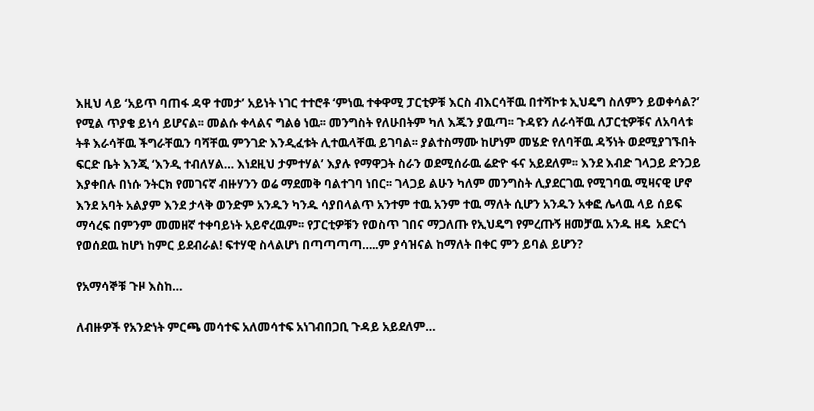እዚህ ላይ ‘አይጥ ባጠፋ ዳዋ ተመታ’ አይነት ነገር ተተሮቶ ‘ምነዉ ተቀዋሚ ፓርቲዎቹ እርስ ብእርሳቸዉ በተሻኮቱ ኢህዴግ ስለምን ይወቀሳል?’ የሚል ጥያቄ ይነሳ ይሆናል፡፡ መልሱ ቀላልና ግልፅ ነዉ፡፡ መንግስት የለሁበትም ካለ እጁን ያዉጣ፡፡ ጉዳዩን ለራሳቸዉ ለፓርቲዎቹና ለአባላቱ ትቶ እራሳቸዉ ችግራቸዉን ባሻቸዉ ምንገድ እንዲፈቱት ሊተዉላቸዉ ይገባል፡፡ ያልተስማሙ ከሆነም መሄድ የለባቸዉ ዳኝነት ወደሚያገኙበት ፍርድ ቤት እንጂ ‘እንዲ ተብለሃል… እነደዚህ ታምተሃል’ እያሉ የማዋጋት ስራን ወደሚሰራዉ ሬድዮ ፋና አይደለም፡፡ እንደ እብድ ገላጋይ ድንጋይ እያቀበሉ በነሱ ንትርክ የመገናኛ ብዙሃንን ወሬ ማደመቅ ባልተገባ ነበር፡፡ ገላጋይ ልሁን ካለም መንግስት ሊያደርገዉ የሚገባዉ ሚዛናዊ ሆኖ እንደ አባት አልያም እንደ ታላቅ ወንድም አንዱን ካንዱ ሳያበላልጥ አንተም ተዉ አንም ተዉ ማለት ሲሆን አንዱን አቀፎ ሌላዉ ላይ ሰይፍ ማሳረፍ በምንም መመዘኛ ተቀባይነት አይኖረዉም፡፡ የፓርቲዎቹን የወስጥ ገበና ማጋለጡ የኢህዴግ የምረጡኝ ዘመቻዉ አንዱ ዘዴ  አድርጎ የወሰደዉ ከሆነ ከምር ይደብራል! ፍተሃዊ ስላልሆነ በጣጣጣጣ…..ም ያሳዝናል ከማለት በቀር ምን ይባል ይሆን?

የአማሳኞቹ ጉዞ እስከ…

ለብዙዎች የአንድነት ምርጫ መሳተፍ አለመሳተፍ አነገብበጋቢ ጉዳይ አይደለም…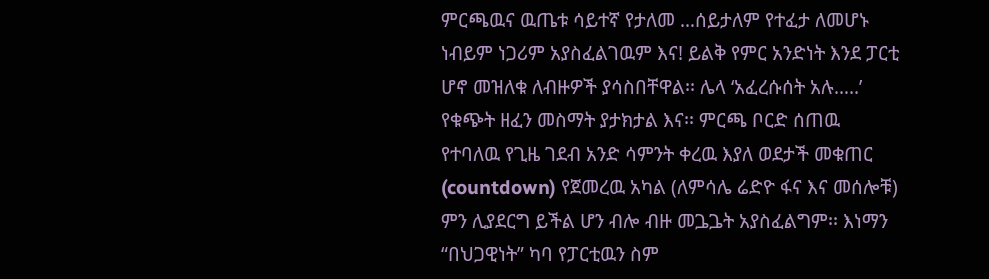ምርጫዉና ዉጤቱ ሳይተኛ የታለመ …ሰይታለም የተፈታ ለመሆኑ ነብይም ነጋሪም አያስፈልገዉም እና! ይልቅ የምር አንድነት እንደ ፓርቲ ሆኖ መዝለቁ ለብዙዎች ያሳስበቸዋል፡፡ ሌላ ‘አፈረሱሰት አሉ…..’ የቁጭት ዘፈን መስማት ያታክታል እና፡፡ ምርጫ ቦርድ ሰጠዉ የተባለዉ የጊዜ ገደብ አንድ ሳምንት ቀረዉ እያለ ወደታች መቁጠር (countdown) የጀመረዉ አካል (ለምሳሌ ሬድዮ ፋና እና መሰሎቹ) ምን ሊያደርግ ይችል ሆን ብሎ ብዙ መጔጔት አያስፈልግም፡፡ እነማን “በህጋዊነት” ካባ የፓርቲዉን ስም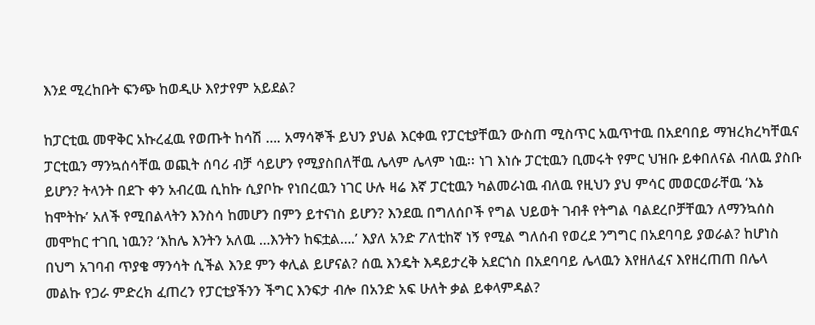እንደ ሚረከቡት ፍንጭ ከወዲሁ እየታየም አይደል?

ከፓርቲዉ መዋቅር አኩረፈዉ የወጡት ከሳሽ …. አማሳኞች ይህን ያህል እርቀዉ የፓርቲያቸዉን ውስጠ ሚስጥር አዉጥተዉ በአደባበይ ማዝረክረካቸዉና ፓርቲዉን ማንኳሰሳቸዉ ወጪት ሰባሪ ብቻ ሳይሆን የሚያስበለቸዉ ሌላም ሌላም ነዉ፡፡ ነገ እነሱ ፓርቲዉን ቢመሩት የምር ህዝቡ ይቀበለናል ብለዉ ያስቡ ይሆን? ትላንት በደጉ ቀን አብረዉ ሲከኩ ሲያቦኩ የነበረዉን ነገር ሁሉ ዛሬ እኛ ፓርቲዉን ካልመራነዉ ብለዉ የዚህን ያህ ምሳር መወርወራቸዉ ‘እኔ ከሞትኩ’ አለች የሚበልላትን እንስሳ ከመሆን በምን ይተናነስ ይሆን? እንደዉ በግለሰቦች የግል ህይወት ገብቶ የትግል ባልደረቦቻቸዉን ለማንኳሰስ መሞከር ተገቢ ነዉን? ‘እከሌ እንትን አለዉ …እንትን ከፍቷል….’ እያለ አንድ ፖለቲከኛ ነኝ የሚል ግለሰብ የወረደ ንግግር በአደባባይ ያወራል? ከሆነስ በህግ አገባብ ጥያቄ ማንሳት ሲችል እንደ ምን ቀሊል ይሆናል? ሰዉ እንዴት እዳይታረቅ አደርጎስ በአደባባይ ሌላዉን እየዘለፈና እየዘረጠጠ በሌላ መልኩ የጋራ ምድረክ ፈጠረን የፓርቲያችንን ችግር እንፍታ ብሎ በአንድ አፍ ሁለት ቃል ይቀላምዳል?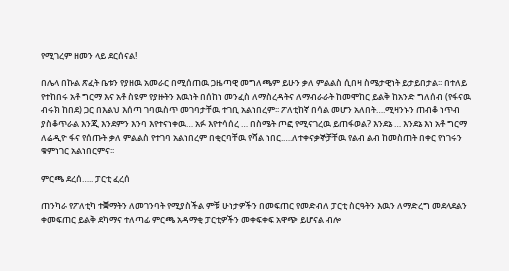የሚገረም ዘመን ላይ ደርሰናል!

በሌላ በኩል ጽፈት ቤቱን የያዘዉ አመራር በሚሰጠዉ ጋዜጣዊ መግለጫም ይሁን ቃለ ምልልስ ሲበዛ ስሜታዊነት ይታይበታል፡፡ በተለይ የተከበሩ አቶ ግርማ እና አቶ ስዩም የያዙትን እዉነት በሰከነ መንፈስ ለማስረዳትና ለማብራራት ከመሞከር ይልቅ ከአንድ ግለሰብ (የፋናዉ ብሩክ ከበደ) ጋር በእልህ እሰጣ ገባዉስጥ መገባታቸዉ ተገቢ አልነበረም፡፡ ፖለቲከኛ በሳል መሆን አለበት….ሚዛንኑን ጠብቆ ነጥብ ያስቆጥራል እንጂ እንደምን እንባ እየተናነቀዉ… አፉ እየተሳሰረ … በስሜት ጦፎ የሚናገረዉ ይጠፋወል? እንደኔ … እንደኔ እነ አቶ ግርማ ለሬዲዮ ፋና የሰጡት ቃለ ምልልስ የተገባ አልነበረም በቂርባቸዉ የሻል ነበር.….ለተቀናቃኞቻቸዉ የልብ ልብ ከመስጠት በቀር የነገሩን ቁምነገር አልነበርምና፡፡

ምርጫ ደረሰ….. ፓርቲ ፈረሰ

ጠንካራ የፖለቲካ ተቛማትን ለመገንባት የሚያስችል ምቹ ሁነታዎችን በመፍጠር የመድብለ ፓርቲ ስርዓትን እዉን ለማድረግ መደላደልን ቀመፍጠር ይልቅ ደካማና ተለጣፊ ምርጫ አዳማቂ ፓርቲዎችን መቀፍቀፍ አዋጭ ይሆናል ብሎ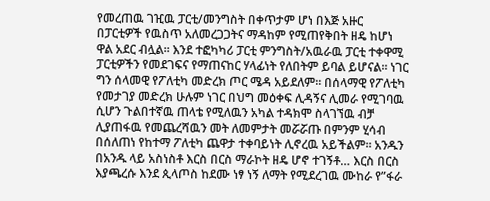የመረጠዉ ገዢዉ ፓርቲ/መንግስት በቀጥታም ሆነ በእጅ አዙር በፓርቲዎች የዉስጥ አለመረጋጋትና ማዳከም የሚጠየቅበት ዘዴ ከሆነ ዋል አደር ብሏል፡፡ እንደ ተፎካካሪ ፓርቲ ምንግስት/አዉራዉ ፓርቲ ተቀዋሚ ፓርቲዎችን የመደገፍና የማጠናከር ሃላፊነት የለበትም ይባል ይሆናል፡፡ ነገር ግን ሰላመዊ የፖለቲካ መድረክ ጦር ሜዳ አይደለም፡፡ በሰላማዊ የፖለቲካ የመታገያ መድረክ ሁሉም ነገር በህግ መዕቀፍ ሊዳኝና ሊመራ የሚገባዉ ሲሆን ጉልበተኛዉ ጠላቴ የሚለዉን አካል ተዳክሞ ስላገኘዉ ብቻ ሊያጠፋዉ የመጨረሻዉን መት ለመምታት መሯሯጡ በምንም ሂሳብ በሰለጠነ የከተማ ፖለቲካ ጨዋታ ተቀባይነት ሊኖረዉ አይችልም፡፡ አንዱን በአንዱ ላይ አስነስቶ እርስ በርስ ማራኮት ዘዴ ሆኖ ተገኝቶ… እርስ በርስ እያጫረሱ እንደ ጲላጦስ ከደሙ ነፃ ነኝ ለማት የሚደረገዉ ሙከራ የ”ፋራ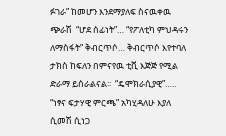ፉገራ” ከመሆን እንደማያለፍ ስናዉቀዉ ጭራሽ  “ሆደ ሰፊነት”… “የፖለቲካ ምህዳሩን ለማስፋት” ቅብርጥሶ… ቅብርጥሶ እየተባለ ታክስ ከፍለን በምናየዉ ቲቪ እጅጅ የሚል ድራማ ይሰራልናል፡፡  “ዴሞክራሲያዊ”….. “ነፃና ፍታሃዊ ምርጫ” አካሂዳለሁ እያለ ሲመሽ ሲነጋ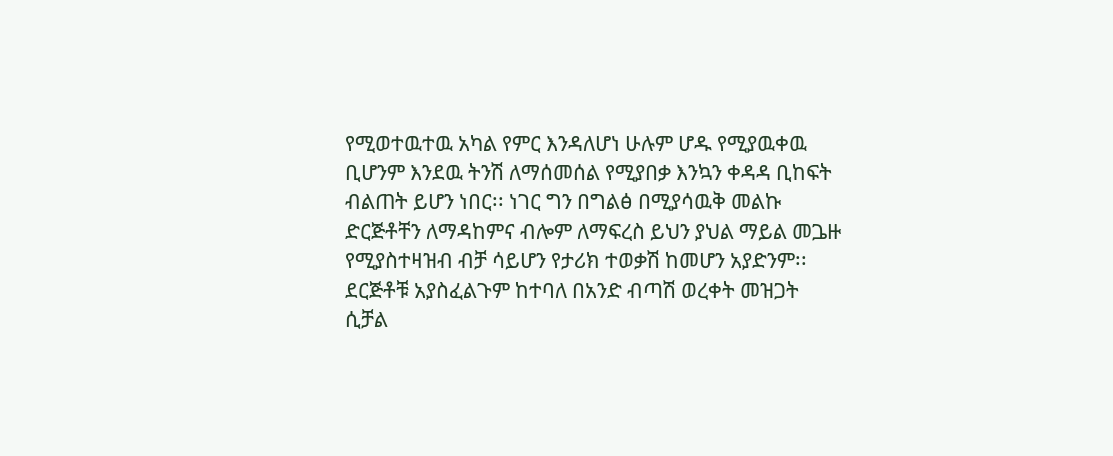የሚወተዉተዉ አካል የምር እንዳለሆነ ሁሉም ሆዱ የሚያዉቀዉ ቢሆንም እንደዉ ትንሽ ለማሰመሰል የሚያበቃ እንኳን ቀዳዳ ቢከፍት ብልጠት ይሆን ነበር፡፡ ነገር ግን በግልፅ በሚያሳዉቅ መልኩ ድርጅቶቸን ለማዳከምና ብሎም ለማፍረስ ይህን ያህል ማይል መጔዙ የሚያስተዛዝብ ብቻ ሳይሆን የታሪክ ተወቃሽ ከመሆን አያድንም፡፡ ደርጅቶቹ አያስፈልጉም ከተባለ በአንድ ብጣሽ ወረቀት መዝጋት ሲቻል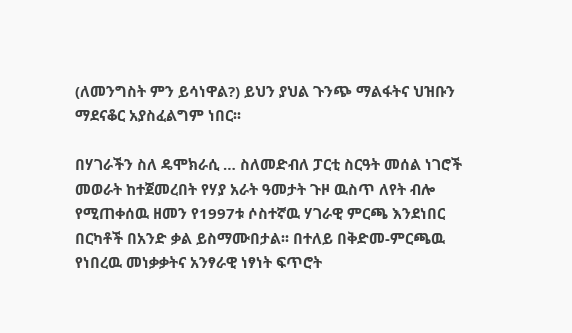(ለመንግስት ምን ይሳነዋል?) ይህን ያህል ጉንጭ ማልፋትና ህዝቡን ማደናቆር አያስፈልግም ነበር፡፡

በሃገራችን ስለ ዴሞክራሲ … ስለመድብለ ፓርቲ ስርዓት መሰል ነገሮች መወራት ከተጀመረበት የሃያ አራት ዓመታት ጉዞ ዉስጥ ለየት ብሎ የሚጠቀሰዉ ዘመን የ1997ቱ ሶስተኛዉ ሃገራዊ ምርጫ እንደነበር በርካቶች በአንድ ቃል ይስማሙበታል፡፡ በተለይ በቅድመ-ምርጫዉ የነበረዉ መነቃቃትና አንፃራዊ ነፃነት ፍጥሮት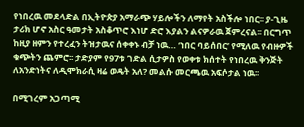የነበረዉ መደላድል በኢትዮጵያ አማራጭ ሃይሎችን ለማየት አስችሎ ነበር፡፡ ያ-ጊዜ ታሪክ ሆኖ አስር ዓመታት አስቆጥሮ እነሆ ድሮ እያልን ልናዎራዉ ጀምረናል፡፡ በርግጥ ከዚያ ዘምን የተረፈን ትዝታዉና ሰቀቀኑ ብቻ ነዉ… ‘ነበር ባይሰበር’ የሚለዉ የብዙዎች ቁጭትን ጨምሮ፡፡ ታድያም የ97ቱ ገድል ሲታዎስ የወቀቱ ክሰተት የነበረዉ ቅንጅት ለአንድነትና ለዲሞክራሲ ዛሬ ወዴት አለ? መልሱ መርጫዉ አፍሶታል ነዉ፡፡

በሚገረም አጋጣሚ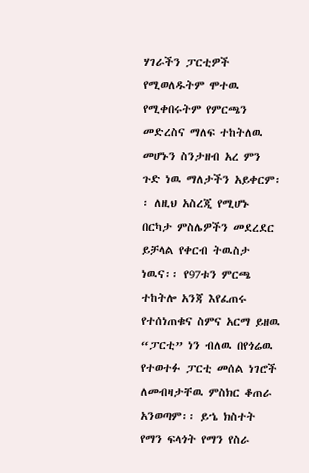ሃገራችን ፓርቲዎች የሚወለዱትም ሞተዉ የሚቀበሩትም የምርጫን መድረስና ማለፍ ተከትለዉ መሆኑን ስንታዘብ አረ ምን ጉድ ነዉ ማለታችን አይቀርም፡፡ ለዚህ አስረጂ የሚሆኑ በርካታ ምስሌዎችን መደረደር ይቻላል የቀርብ ትዉስታ ነዉና፡፡ የ97ቱን ምርጫ ተከትሎ አንጃ እየፈጠሩ የተሰነጠቁና ስምና አርማ ይዘዉ “ፓርቲ” ነን ብለዉ በየጎሬዉ የተወተፉ ፓርቲ መሰል ነገሮች ለመብዛታቸዉ ምስክር ቆጠራ አንወጣም፡፡ ይኄ ክስተት የማን ፍላጎት የማን የስራ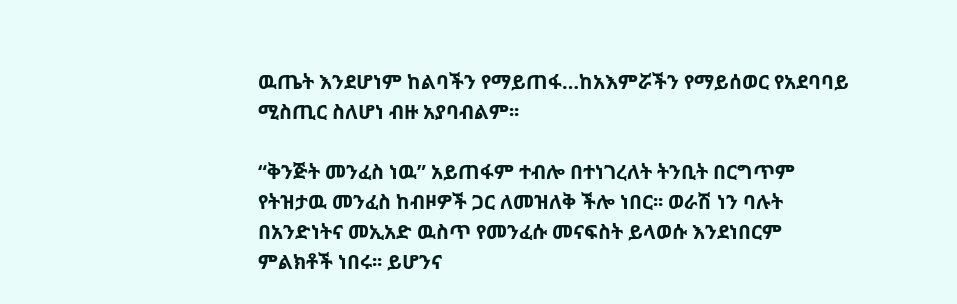ዉጤት እንደሆነም ከልባችን የማይጠፋ…ከአእምሯችን የማይሰወር የአደባባይ ሚስጢር ስለሆነ ብዙ አያባብልም፡፡

“ቅንጅት መንፈስ ነዉ” አይጠፋም ተብሎ በተነገረለት ትንቢት በርግጥም የትዝታዉ መንፈስ ከብዞዎች ጋር ለመዝለቅ ችሎ ነበር፡፡ ወራሽ ነን ባሉት በአንድነትና መኢአድ ዉስጥ የመንፈሱ መናፍስት ይላወሱ እንደነበርም ምልክቶች ነበሩ፡፡ ይሆንና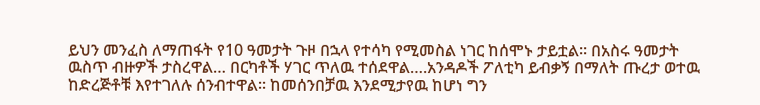ይህን መንፈስ ለማጠፋት የ10 ዓመታት ጉዞ በኋላ የተሳካ የሚመስል ነገር ከሰሞኑ ታይቷል፡፡ በአስሩ ዓመታት ዉስጥ ብዙዎች ታስረዋል… በርካቶች ሃገር ጥለዉ ተሰደዋል….አንዳዶች ፖለቲካ ይብቃኝ በማለት ጡረታ ወተዉ ከድረጅቶቹ እየተገለሉ ሰንብተዋል፡፡ ከመሰንበቻዉ እንደሚታየዉ ከሆነ ግን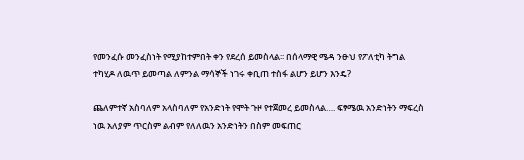የመንፈሱ መንፈስነት የሚያከተምበት ቀን የደረሰ ይመስላል፡፡ በሰላማዊ ሜዳ ንፁህ የፖለቲካ ትግል ተካሂዶ ለዉጥ ይመጣል ለምንል ማሳኞች ነገሩ ቀቢጠ ተስፋ ልሆን ይሆን እንዴ?

ጨለምተኛ አስባለም አላስባለም የአንድነት የሞት ጉዞ የተጀመረ ይመስላል…. ፍፃሜዉ አንድነትን ማፍረስ ነዉ አለያም ጥርስም ልብም የለለዉን አንድነትን በስም መፍጠር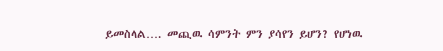ይመስላል…. መጪዉ ሳምንት ምን ያሳየን ይሆን? የሆነዉ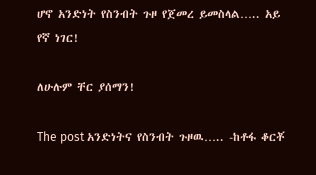ሆኖ አንድነት የስንብት ጉዞ የጀመረ ይመስላል….. አይ የኛ ነገር!

ለሁሉም ቸር ያሰማን!

The post አንድነትና የስንብት ጉዞዉ….. -ከቶፋ ቆርቾ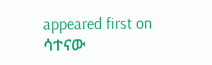appeared first on ሳተናው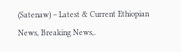(Satenaw) – Latest & Current Ethiopian News, Breaking News,.